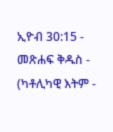ኢዮብ 30:15 - መጽሐፍ ቅዱስ - (ካቶሊካዊ እትም -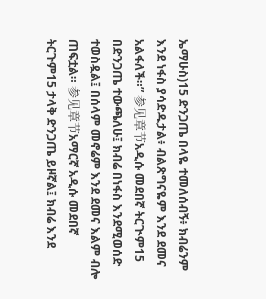ኤማሁስ)15 ድንጋጤ በላዬ ተመለሰብኝ፥ ክብሬንም እንደ ነፋስ ያሳድዱታል፥ ብልጽግናዬም እንደ ደመና አልፋለች።” 参见章节አዲሱ መደበኛ ትርጒም15 በድንጋጤ ተውጫለሁ፤ ክብሬ በነፋስ እንደሚወሰድ ተወስዷል፤ በሰላም መኖሬም እንደ ደመና እልም ብሎ ጠፍቷል። 参见章节አማርኛ አዲሱ መደበኛ ትርጉም15 ታላቅ ድንጋጤ ይዞኛል፤ ክብሬ እንደ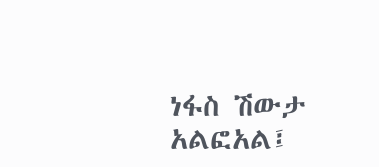ነፋስ ሽውታ አልፎአል፤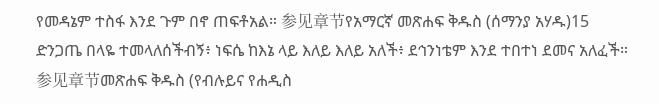የመዳኔም ተስፋ እንደ ጉም በኖ ጠፍቶአል። 参见章节የአማርኛ መጽሐፍ ቅዱስ (ሰማንያ አሃዱ)15 ድንጋጤ በላዬ ተመላለሰችብኝ፥ ነፍሴ ከእኔ ላይ እለይ እለይ አለች፥ ደኅንነቴም እንደ ተበተነ ደመና አለፈች። 参见章节መጽሐፍ ቅዱስ (የብሉይና የሐዲስ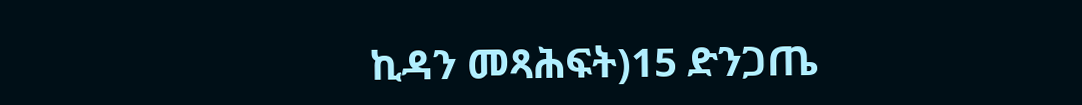ኪዳን መጻሕፍት)15 ድንጋጤ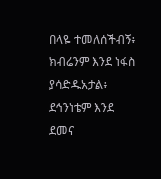በላዬ ተመለሰችብኝ፥ ክብሬንም እንደ ነፋስ ያሳድዱአታል፥ ደኅንነቴም እንደ ደመና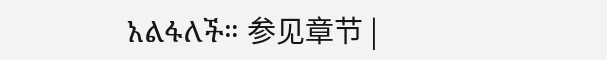አልፋለች። 参见章节 |